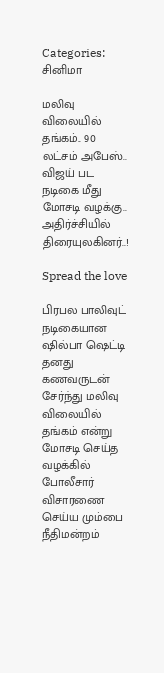Categories: சினிமா

மலிவு விலையில் தங்கம்.. 90 லட்சம் அபேஸ்.. விஜய் பட நடிகை மீது மோசடி வழக்கு.. அதிர்ச்சியில் திரையுலகினர்..!

Spread the love

பிரபல பாலிவுட் நடிகையான ஷில்பா ஷெட்டி தனது கணவருடன் சேர்ந்து மலிவு விலையில் தங்கம் என்று மோசடி செய்த வழக்கில் போலீசார் விசாரணை செய்ய மும்பை நீதிமன்றம்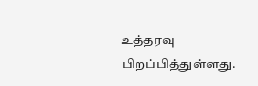உத்தரவு பிறப்பித்துள்ளது.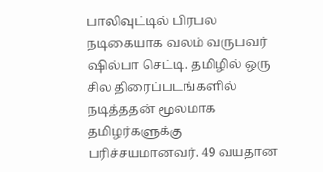பாலிவுட்டில் பிரபல நடிகையாக வலம் வருபவர் ஷில்பா செட்டி. தமிழில் ஒரு சில திரைப்படங்களில் நடித்ததன் மூலமாக தமிழர்களுக்கு பரிச்சயமானவர். 49 வயதான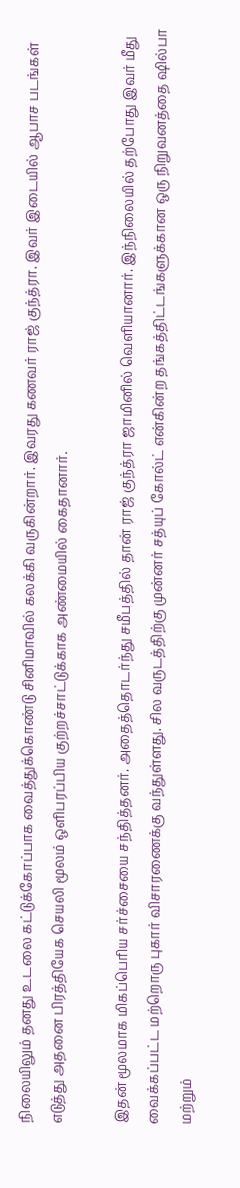நிலையிலும் தனது உடலை கட்டுக்கோப்பாக வைத்துக்கொண்டு சினிமாவில் கலக்கி வருகின்றார். இவரது கணவர் ராஜ் குந்த்ரா. இவர் இடையில் ஆபாச படங்கள் எடுத்து அதனை பிரத்தியேக செயலி மூலம் ஒளிபரப்பிய குற்றச்சாட்டுக்காக அண்மையில் கைதானார்.

இதன் மூலமாக மிகப்பெரிய சர்ச்சையை சந்தித்தனர். அதைத்தொடர்ந்து சமீபத்தில் தான் ராஜ் குந்த்ரா ஜாமினில் வெளியானார். இந்நிலையில் தற்போது இவர் மீது வைக்கப்பட்ட மற்றொரு புகார் விசாரணைக்கு வந்துள்ளது. சில வருடத்திற்கு முன்னர் சத்யுப் கோல்ட் என்கின்ற தங்கத்திட்டங்களுக்கான ஒரு நிறுவனத்தை ஷில்பா மற்றும்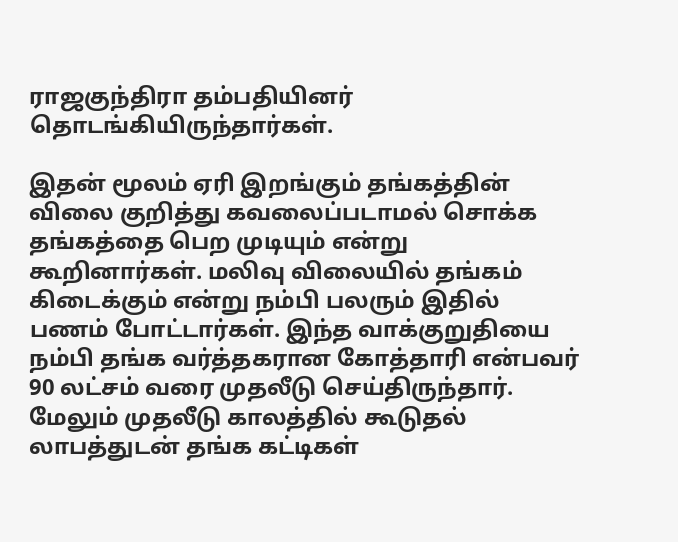ராஜகுந்திரா தம்பதியினர் தொடங்கியிருந்தார்கள்.

இதன் மூலம் ஏரி இறங்கும் தங்கத்தின் விலை குறித்து கவலைப்படாமல் சொக்க தங்கத்தை பெற முடியும் என்று கூறினார்கள். மலிவு விலையில் தங்கம் கிடைக்கும் என்று நம்பி பலரும் இதில் பணம் போட்டார்கள். இந்த வாக்குறுதியை நம்பி தங்க வர்த்தகரான கோத்தாரி என்பவர் 90 லட்சம் வரை முதலீடு செய்திருந்தார். மேலும் முதலீடு காலத்தில் கூடுதல் லாபத்துடன் தங்க கட்டிகள்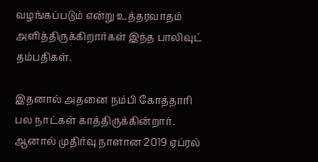வழங்கப்படும் என்று உத்தரவாதம் அளித்திருக்கிறார்கள் இந்த பாலிவுட் தம்பதிகள்.

இதனால் அதனை நம்பி கோத்தாரி பல நாட்கள் காத்திருக்கின்றார். ஆனால் முதிர்வு நாளான 2019 ஏப்ரல்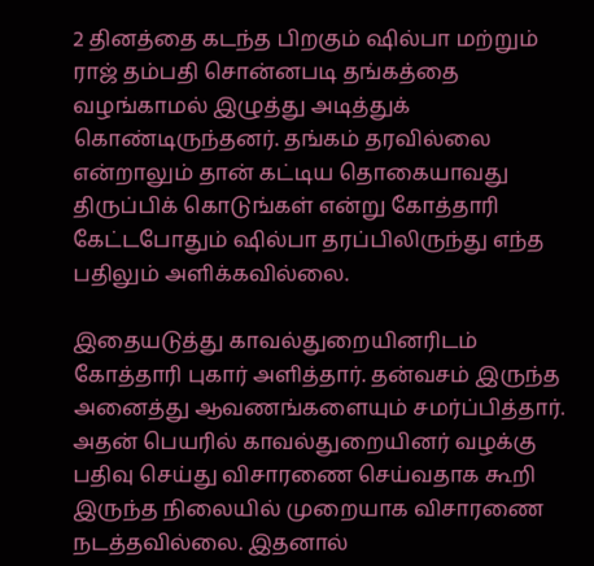2 தினத்தை கடந்த பிறகும் ஷில்பா மற்றும் ராஜ் தம்பதி சொன்னபடி தங்கத்தை வழங்காமல் இழுத்து அடித்துக் கொண்டிருந்தனர். தங்கம் தரவில்லை என்றாலும் தான் கட்டிய தொகையாவது திருப்பிக் கொடுங்கள் என்று கோத்தாரி கேட்டபோதும் ஷில்பா தரப்பிலிருந்து எந்த பதிலும் அளிக்கவில்லை.

இதையடுத்து காவல்துறையினரிடம் கோத்தாரி புகார் அளித்தார். தன்வசம் இருந்த அனைத்து ஆவணங்களையும் சமர்ப்பித்தார். அதன் பெயரில் காவல்துறையினர் வழக்கு பதிவு செய்து விசாரணை செய்வதாக கூறி இருந்த நிலையில் முறையாக விசாரணை நடத்தவில்லை. இதனால்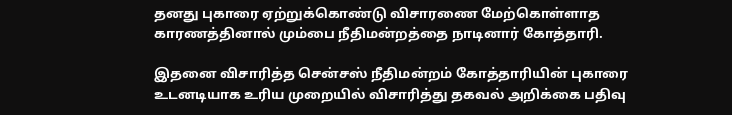தனது புகாரை ஏற்றுக்கொண்டு விசாரணை மேற்கொள்ளாத காரணத்தினால் மும்பை நீதிமன்றத்தை நாடினார் கோத்தாரி.

இதனை விசாரித்த சென்சஸ் நீதிமன்றம் கோத்தாரியின் புகாரை உடனடியாக உரிய முறையில் விசாரித்து தகவல் அறிக்கை பதிவு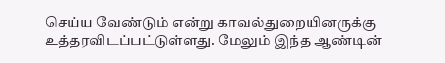செய்ய வேண்டும் என்று காவல்துறையினருக்கு உத்தரவிடப்பட்டுள்ளது. மேலும் இந்த ஆண்டின்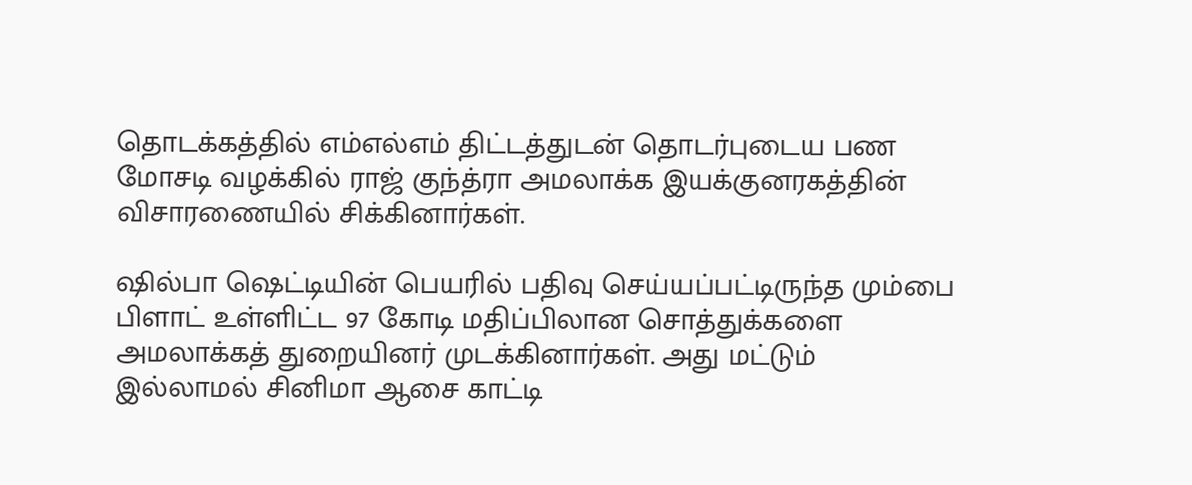தொடக்கத்தில் எம்எல்எம் திட்டத்துடன் தொடர்புடைய பண மோசடி வழக்கில் ராஜ் குந்த்ரா அமலாக்க இயக்குனரகத்தின் விசாரணையில் சிக்கினார்கள்.

ஷில்பா ஷெட்டியின் பெயரில் பதிவு செய்யப்பட்டிருந்த மும்பை பிளாட் உள்ளிட்ட 97 கோடி மதிப்பிலான சொத்துக்களை அமலாக்கத் துறையினர் முடக்கினார்கள். அது மட்டும் இல்லாமல் சினிமா ஆசை காட்டி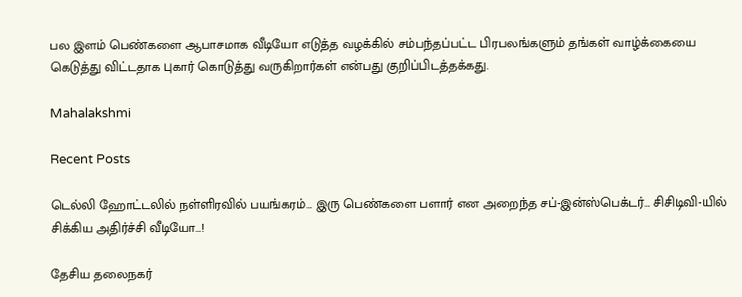பல இளம் பெண்களை ஆபாசமாக வீடியோ எடுத்த வழக்கில் சம்பந்தப்பட்ட பிரபலங்களும் தங்கள் வாழ்க்கையை கெடுத்து விட்டதாக புகார் கொடுத்து வருகிறார்கள் என்பது குறிப்பிடத்தக்கது.

Mahalakshmi

Recent Posts

டெல்லி ஹோட்டலில் நள்ளிரவில் பயங்கரம்… இரு பெண்களை பளார் என அறைந்த சப்-இன்ஸ்பெக்டர்… சிசிடிவி-யில் சிக்கிய அதிர்ச்சி வீடியோ…!

தேசிய தலைநகர்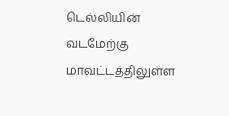டெல்லியின் வடமேற்கு மாவட்டத்திலுள்ள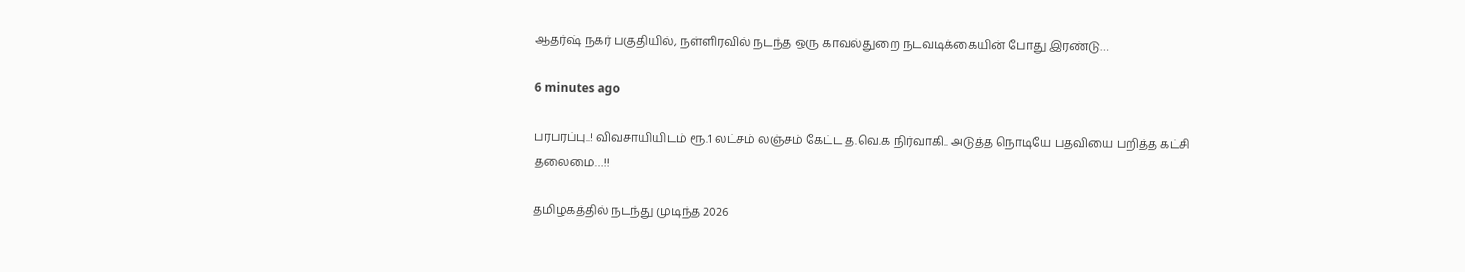ஆதர்ஷ் நகர் பகுதியில், நள்ளிரவில் நடந்த ஒரு காவல்துறை நடவடிக்கையின் போது இரண்டு…

6 minutes ago

பரபரப்பு..! விவசாயியிடம் ரூ.1 லட்சம் லஞ்சம் கேட்ட த.வெ.க நிர்வாகி.. அடுத்த நொடியே பதவியை பறித்த கட்சி தலைமை…!!

தமிழகத்தில் நடந்து முடிந்த 2026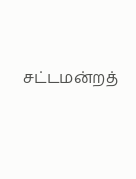சட்டமன்றத்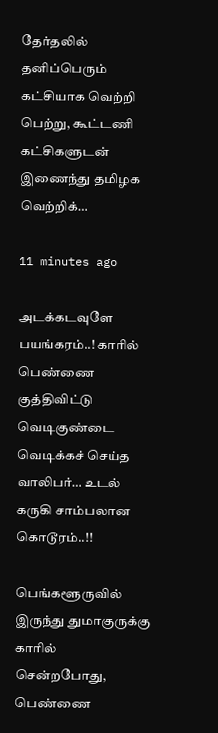தேர்தலில் தனிப்பெரும் கட்சியாக வெற்றி பெற்று, கூட்டணி கட்சிகளுடன் இணைந்து தமிழக வெற்றிக்…

11 minutes ago

அடக்கடவுளே பயங்கரம்..! காரில் பெண்ணை குத்திவிட்டு வெடிகுண்டை வெடிக்கச் செய்த வாலிபர்… உடல் கருகி சாம்பலான கொடூரம்..!!

பெங்களூருவில் இருந்து துமாகுருக்கு காரில் சென்றபோது, பெண்ணை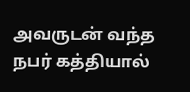அவருடன் வந்த நபர் கத்தியால்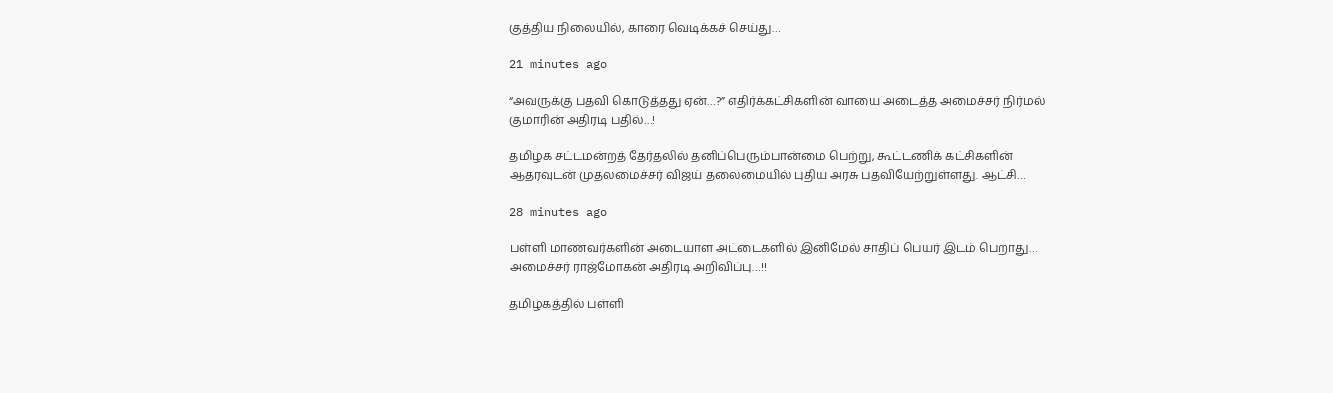குத்திய நிலையில், காரை வெடிக்கச் செய்து…

21 minutes ago

“அவருக்கு பதவி கொடுத்தது ஏன்…?” எதிர்க்கட்சிகளின் வாயை அடைத்த அமைச்சர் நிர்மல் குமாரின் அதிரடி பதில்…!

தமிழக சட்டமன்றத் தேர்தலில் தனிப்பெரும்பான்மை பெற்று, கூட்டணிக் கட்சிகளின் ஆதரவுடன் முதலமைச்சர் விஜய் தலைமையில் புதிய அரசு பதவியேற்றுள்ளது. ஆட்சி…

28 minutes ago

பள்ளி மாணவர்களின் அடையாள அட்டைகளில் இனிமேல் சாதிப் பெயர் இடம் பெறாது… அமைச்சர் ராஜ்மோகன் அதிரடி அறிவிப்பு…!!

தமிழகத்தில் பள்ளி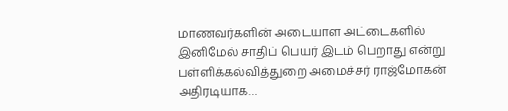மாணவர்களின் அடையாள அட்டைகளில் இனிமேல் சாதிப் பெயர் இடம் பெறாது என்று பள்ளிக்கல்வித்துறை அமைச்சர் ராஜ்மோகன் அதிரடியாக…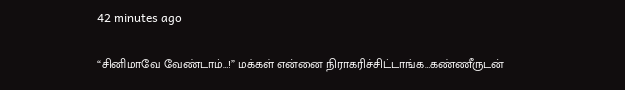42 minutes ago

“சினிமாவே வேண்டாம்…!” மக்கள் என்னை நிராகரிச்சிட்டாங்க…கண்ணீருடன்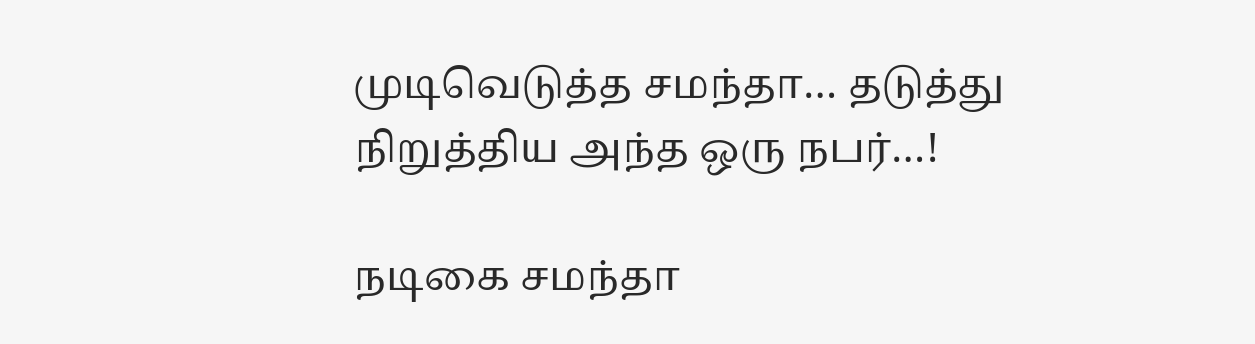முடிவெடுத்த சமந்தா… தடுத்து நிறுத்திய அந்த ஒரு நபர்…!

நடிகை சமந்தா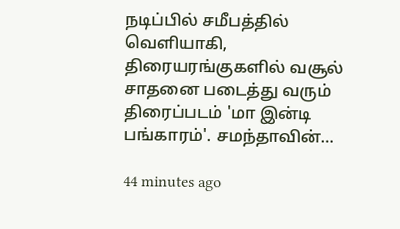நடிப்பில் சமீபத்தில் வெளியாகி, திரையரங்குகளில் வசூல் சாதனை படைத்து வரும் திரைப்படம் 'மா இன்டி பங்காரம்'. சமந்தாவின்…

44 minutes ago